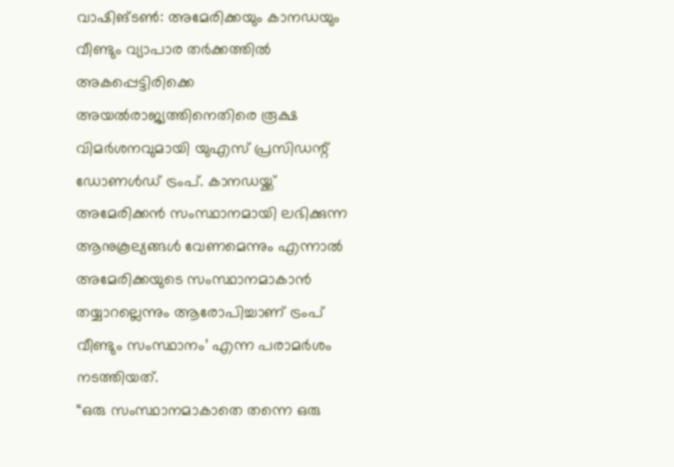വാഷിങ്ടൺ: അമേരിക്കയും കാനഡയും വീണ്ടും വ്യാപാര തർക്കത്തിൽ അകപ്പെട്ടിരിക്കെ അയൽരാജ്യത്തിനെതിരെ രൂക്ഷ വിമർശനവുമായി യുഎസ് പ്രസിഡന്റ് ഡോണൾഡ് ട്രംപ്. കാനഡയ്ക്ക് അമേരിക്കൻ സംസ്ഥാനമായി ലഭിക്കുന്ന ആനുകൂല്യങ്ങൾ വേണമെന്നും എന്നാൽ അമേരിക്കയുടെ സംസ്ഥാനമാകാൻ തയ്യാറല്ലെന്നും ആരോപിച്ചാണ് ട്രംപ് വീണ്ടും സംസ്ഥാനം’ എന്ന പരാമർശം നടത്തിയത്.
“ഒരു സംസ്ഥാനമാകാതെ തന്നെ ഒരു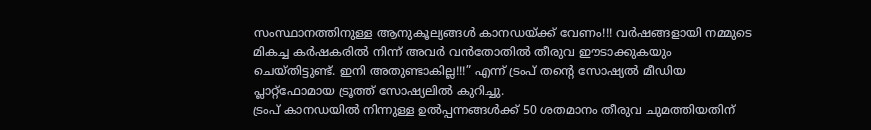സംസ്ഥാനത്തിനുള്ള ആനുകൂല്യങ്ങൾ കാനഡയ്ക്ക് വേണം!!! വർഷങ്ങളായി നമ്മുടെ മികച്ച കർഷകരിൽ നിന്ന് അവർ വൻതോതിൽ തീരുവ ഈടാക്കുകയും ചെയ്തിട്ടുണ്ട്. ഇനി അതുണ്ടാകില്ല!!!” എന്ന് ട്രംപ് തന്റെ സോഷ്യൽ മീഡിയ പ്ലാറ്റ്ഫോമായ ട്രൂത്ത് സോഷ്യലിൽ കുറിച്ചു.
ട്രംപ് കാനഡയിൽ നിന്നുള്ള ഉൽപ്പന്നങ്ങൾക്ക് 50 ശതമാനം തീരുവ ചുമത്തിയതിന്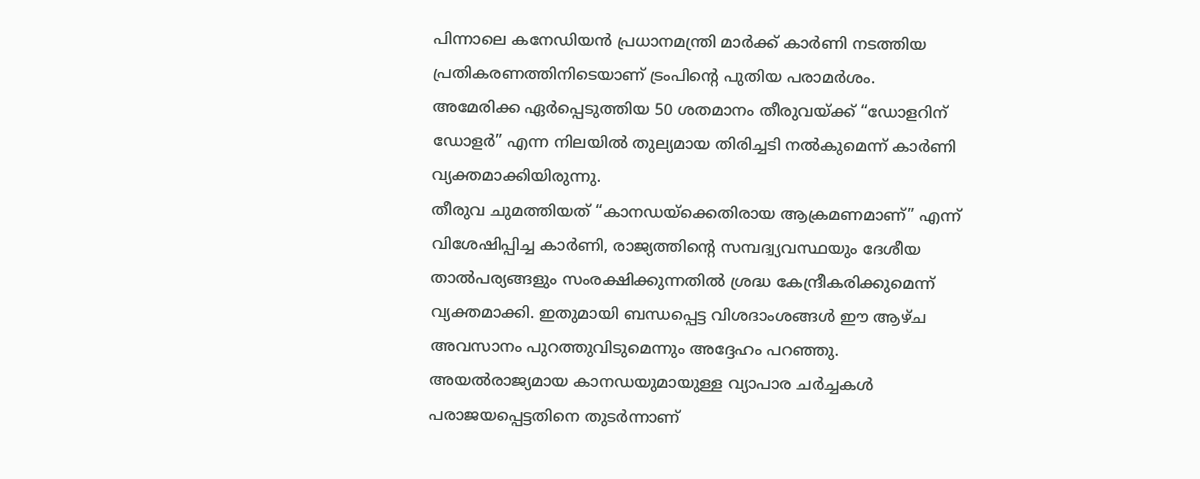പിന്നാലെ കനേഡിയൻ പ്രധാനമന്ത്രി മാർക്ക് കാർണി നടത്തിയ പ്രതികരണത്തിനിടെയാണ് ട്രംപിന്റെ പുതിയ പരാമർശം. അമേരിക്ക ഏർപ്പെടുത്തിയ 50 ശതമാനം തീരുവയ്ക്ക് “ഡോളറിന് ഡോളർ” എന്ന നിലയിൽ തുല്യമായ തിരിച്ചടി നൽകുമെന്ന് കാർണി വ്യക്തമാക്കിയിരുന്നു.
തീരുവ ചുമത്തിയത് “കാനഡയ്ക്കെതിരായ ആക്രമണമാണ്” എന്ന് വിശേഷിപ്പിച്ച കാർണി, രാജ്യത്തിന്റെ സമ്പദ്വ്യവസ്ഥയും ദേശീയ താൽപര്യങ്ങളും സംരക്ഷിക്കുന്നതിൽ ശ്രദ്ധ കേന്ദ്രീകരിക്കുമെന്ന് വ്യക്തമാക്കി. ഇതുമായി ബന്ധപ്പെട്ട വിശദാംശങ്ങൾ ഈ ആഴ്ച അവസാനം പുറത്തുവിടുമെന്നും അദ്ദേഹം പറഞ്ഞു. അയൽരാജ്യമായ കാനഡയുമായുള്ള വ്യാപാര ചർച്ചകൾ പരാജയപ്പെട്ടതിനെ തുടർന്നാണ്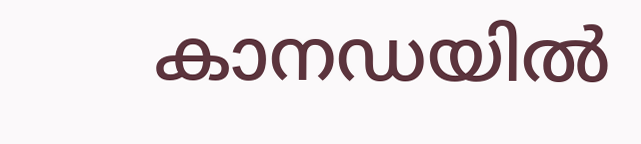കാനഡയിൽ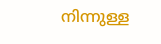നിന്നുള്ള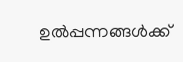ഉൽപ്പന്നങ്ങൾക്ക്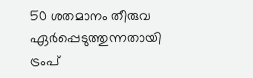50 ശതമാനം തീരുവ ഏർപ്പെടുത്തുന്നതായി ട്രംപ്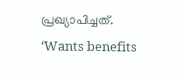പ്രഖ്യാപിച്ചത്.
‘Wants benefits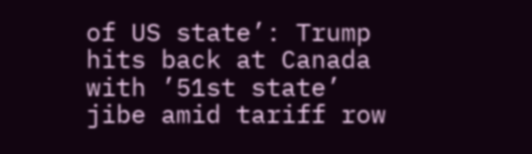of US state’: Trump hits back at Canada with ’51st state’ jibe amid tariff row